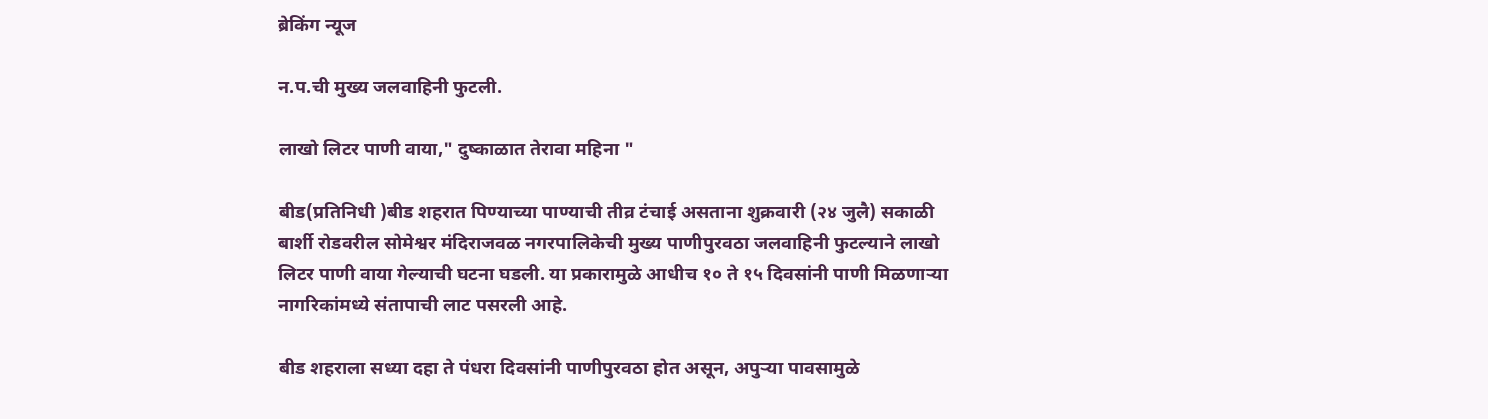ब्रेकिंग न्यूज

न.प.ची मुख्य जलवाहिनी फुटली.

लाखो लिटर पाणी वाया," दुष्काळात तेरावा महिना "

बीड(प्रतिनिधी )बीड शहरात पिण्याच्या पाण्याची तीव्र टंचाई असताना शुक्रवारी (२४ जुलै) सकाळी बार्शी रोडवरील सोमेश्वर मंदिराजवळ नगरपालिकेची मुख्य पाणीपुरवठा जलवाहिनी फुटल्याने लाखो लिटर पाणी वाया गेल्याची घटना घडली. या प्रकारामुळे आधीच १० ते १५ दिवसांनी पाणी मिळणाऱ्या नागरिकांमध्ये संतापाची लाट पसरली आहे.

बीड शहराला सध्या दहा ते पंधरा दिवसांनी पाणीपुरवठा होत असून, अपुऱ्या पावसामुळे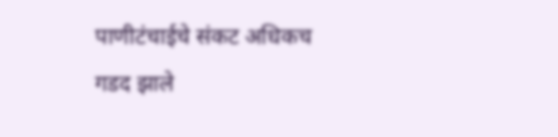पाणीटंचाईचे संकट अधिकच गडद झाले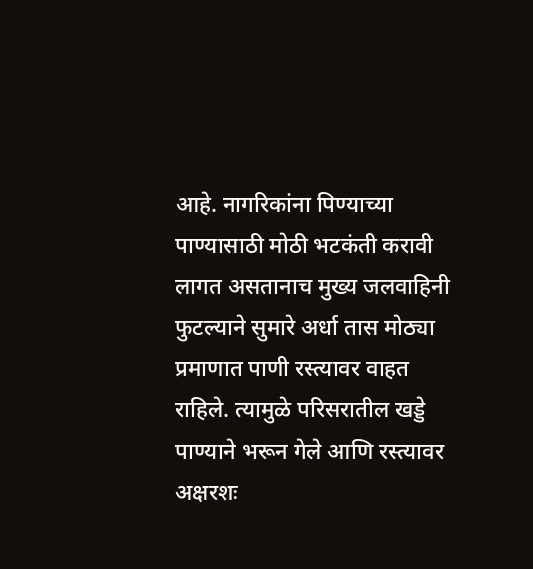आहे. नागरिकांना पिण्याच्या पाण्यासाठी मोठी भटकंती करावी लागत असतानाच मुख्य जलवाहिनी फुटल्याने सुमारे अर्धा तास मोठ्या प्रमाणात पाणी रस्त्यावर वाहत राहिले. त्यामुळे परिसरातील खड्डे पाण्याने भरून गेले आणि रस्त्यावर अक्षरशः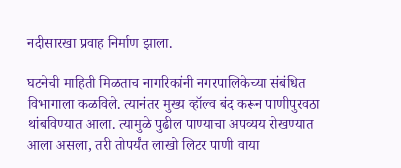नदीसारखा प्रवाह निर्माण झाला.

घटनेची माहिती मिळताच नागरिकांनी नगरपालिकेच्या संबंधित विभागाला कळविले. त्यानंतर मुख्य व्हॉल्व बंद करून पाणीपुरवठा थांबविण्यात आला. त्यामुळे पुढील पाण्याचा अपव्यय रोखण्यात आला असला, तरी तोपर्यंत लाखो लिटर पाणी वाया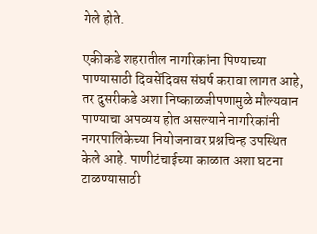गेले होते.

एकीकडे शहरातील नागरिकांना पिण्याच्या पाण्यासाठी दिवसेंदिवस संघर्ष करावा लागत आहे, तर दुसरीकडे अशा निष्काळजीपणामुळे मौल्यवान पाण्याचा अपव्यय होत असल्याने नागरिकांनी नगरपालिकेच्या नियोजनावर प्रश्नचिन्ह उपस्थित केले आहे. पाणीटंचाईच्या काळात अशा घटना टाळण्यासाठी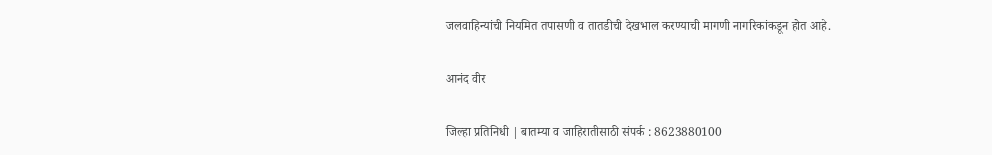जलवाहिन्यांची नियमित तपासणी व तातडीची देखभाल करण्याची मागणी नागरिकांकडून होत आहे.

आनंद वीर

जिल्हा प्रतिनिधी | बातम्या व जाहिरातीसाठी संपर्क : 8623880100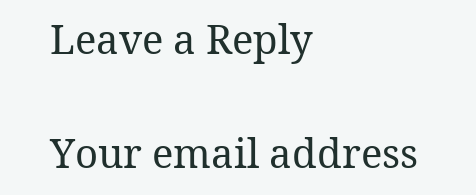Leave a Reply

Your email address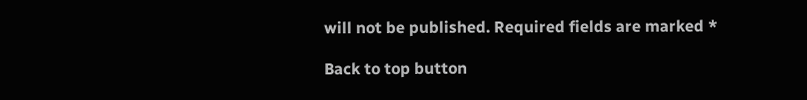will not be published. Required fields are marked *

Back to top button